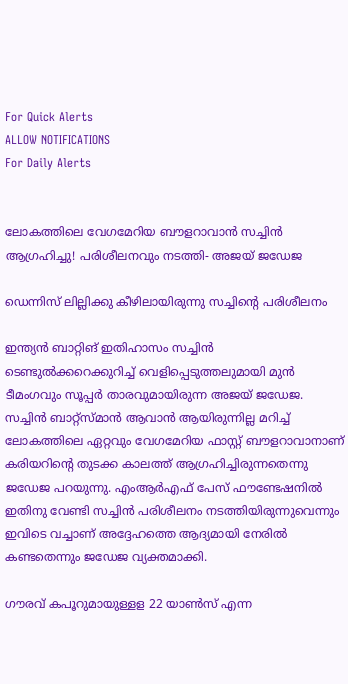For Quick Alerts
ALLOW NOTIFICATIONS
For Daily Alerts


ലോകത്തിലെ വേഗമേറിയ ബൗളറാവാന്‍ സച്ചിന്‍ ആഗ്രഹിച്ചു! പരിശീലനവും നടത്തി- അജയ് ജഡേജ

ഡെന്നിസ് ലില്ലിക്കു കീഴിലായിരുന്നു സച്ചിന്റെ പരിശീലനം

ഇന്ത്യന്‍ ബാറ്റിങ് ഇതിഹാസം സച്ചിന്‍ ടെണ്ടുല്‍ക്കറെക്കുറിച്ച് വെളിപ്പെടുത്തലുമായി മുന്‍ ടീമംഗവും സൂപ്പര്‍ താരവുമായിരുന്ന അജയ് ജഡേജ. സച്ചിന്‍ ബാറ്റ്‌സ്മാന്‍ ആവാന്‍ ആയിരുന്നില്ല മറിച്ച് ലോകത്തിലെ ഏറ്റവും വേഗമേറിയ ഫാസ്റ്റ് ബൗളറാവാനാണ് കരിയറിന്റെ തുടക്ക കാലത്ത് ആഗ്രഹിച്ചിരുന്നതെന്നു ജഡേജ പറയുന്നു. എംആര്‍എഫ് പേസ് ഫൗണ്ടേഷനില്‍ ഇതിനു വേണ്ടി സച്ചിന്‍ പരിശീലനം നടത്തിയിരുന്നുവെന്നും ഇവിടെ വച്ചാണ് അദ്ദേഹത്തെ ആദ്യമായി നേരില്‍ കണ്ടതെന്നും ജഡേജ വ്യക്തമാക്കി.

ഗൗരവ് കപൂറുമായുള്ളള 22 യാണ്‍സ് എന്ന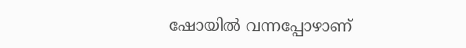ഷോയില്‍ വന്നപ്പോഴാണ്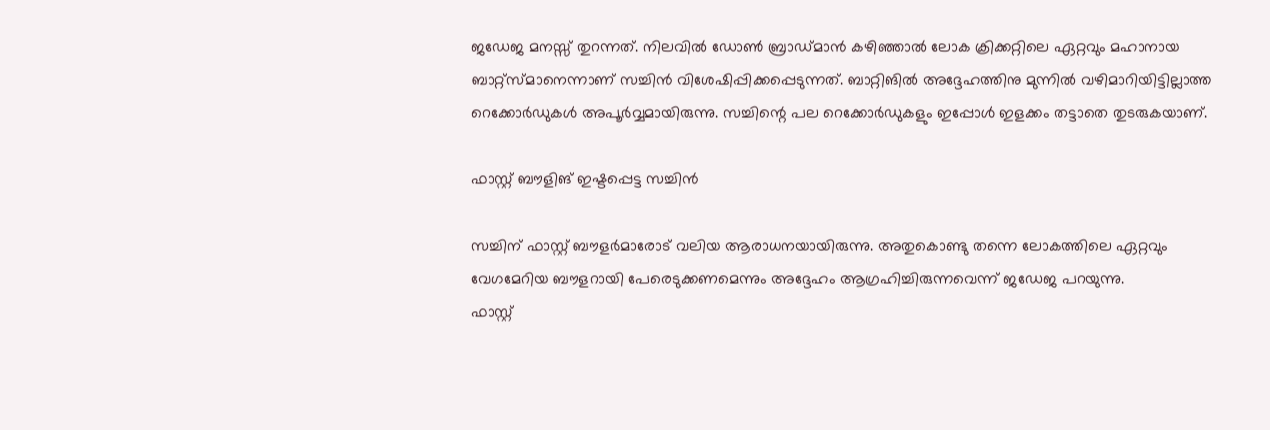ജഡേജ മനസ്സ് തുറന്നത്. നിലവില്‍ ഡോണ്‍ ബ്രാഡ്മാന്‍ കഴിഞ്ഞാല്‍ ലോക ക്രിക്കറ്റിലെ ഏറ്റവും മഹാനായ ബാറ്റ്‌സ്മാനെന്നാണ് സച്ചിന്‍ വിശേഷിപ്പിക്കപ്പെടുന്നത്. ബാറ്റിങില്‍ അദ്ദേഹത്തിനു മുന്നില്‍ വഴിമാറിയിട്ടില്ലാത്ത റെക്കോര്‍ഡുകള്‍ അപൂര്‍വ്വമായിരുന്നു. സച്ചിന്റെ പല റെക്കോര്‍ഡുകളും ഇപ്പോള്‍ ഇളക്കം തട്ടാതെ തുടരുകയാണ്.

ഫാസ്റ്റ് ബൗളിങ് ഇഷ്ടപ്പെട്ട സച്ചിന്‍

സച്ചിന് ഫാസ്റ്റ് ബൗളര്‍മാരോട് വലിയ ആരാധനയായിരുന്നു. അതുകൊണ്ടു തന്നെ ലോകത്തിലെ ഏറ്റവും വേഗമേറിയ ബൗളറായി പേരെടുക്കണമെന്നും അദ്ദേഹം ആഗ്രഹിച്ചിരുന്നവെന്ന് ജഡേജ പറയുന്നു.
ഫാസ്റ്റ്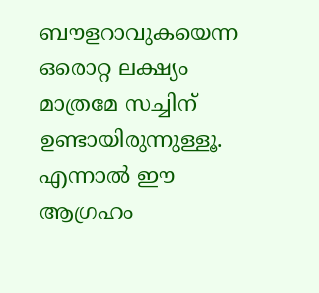ബൗളറാവുകയെന്ന ഒരൊറ്റ ലക്ഷ്യം മാത്രമേ സച്ചിന് ഉണ്ടായിരുന്നുള്ളൂ. എന്നാല്‍ ഈ ആഗ്രഹം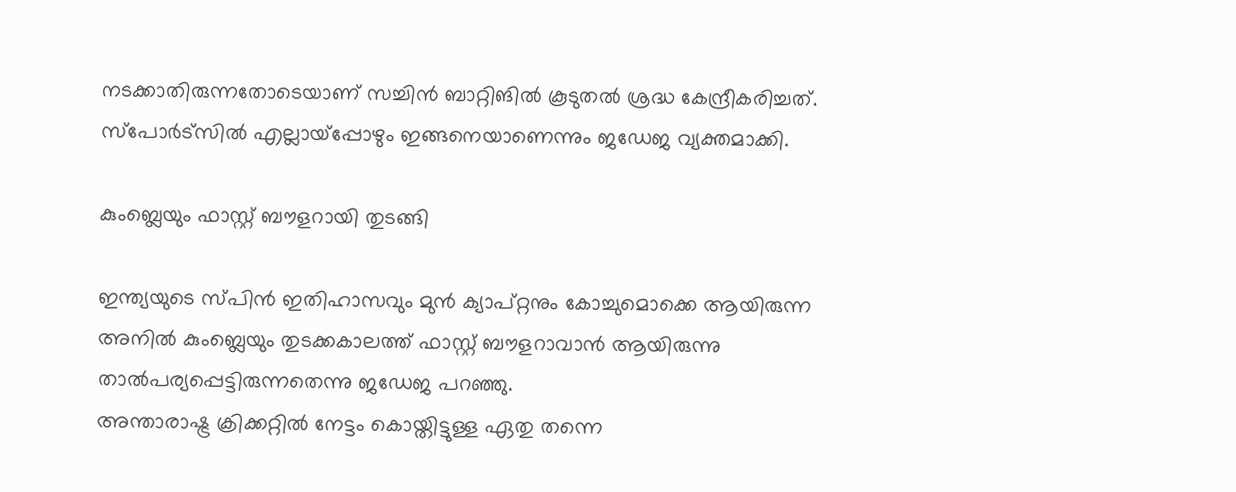നടക്കാതിരുന്നതോടെയാണ് സച്ചിന്‍ ബാറ്റിങില്‍ കൂടുതല്‍ ശ്രദ്ധ കേന്ദ്രീകരിച്ചത്. സ്‌പോര്‍ട്‌സില്‍ എല്ലായ്‌പ്പോഴും ഇങ്ങനെയാണെന്നും ജഡേജ വ്യക്തമാക്കി.

കുംബ്ലെയും ഫാസ്റ്റ് ബൗളറായി തുടങ്ങി

ഇന്ത്യയുടെ സ്പിന്‍ ഇതിഹാസവും മുന്‍ ക്യാപ്റ്റനും കോച്ചുമൊക്കെ ആയിരുന്ന അനില്‍ കുംബ്ലെയും തുടക്കകാലത്ത് ഫാസ്റ്റ് ബൗളറാവാന്‍ ആയിരുന്നു താല്‍പര്യപ്പെട്ടിരുന്നതെന്നു ജഡേജ പറഞ്ഞു.
അന്താരാഷ്ട്ര ക്രിക്കറ്റില്‍ നേട്ടം കൊയ്തിട്ടുള്ള ഏതു തന്നെ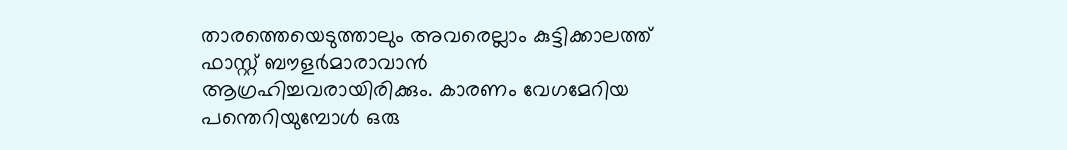താരത്തെയെടുത്താലും അവരെല്ലാം കുട്ടിക്കാലത്ത് ഫാസ്റ്റ് ബൗളര്‍മാരാവാന്‍ ആഗ്രഹിച്ചവരായിരിക്കും. കാരണം വേഗമേറിയ പന്തെറിയുമ്പോള്‍ ഒരു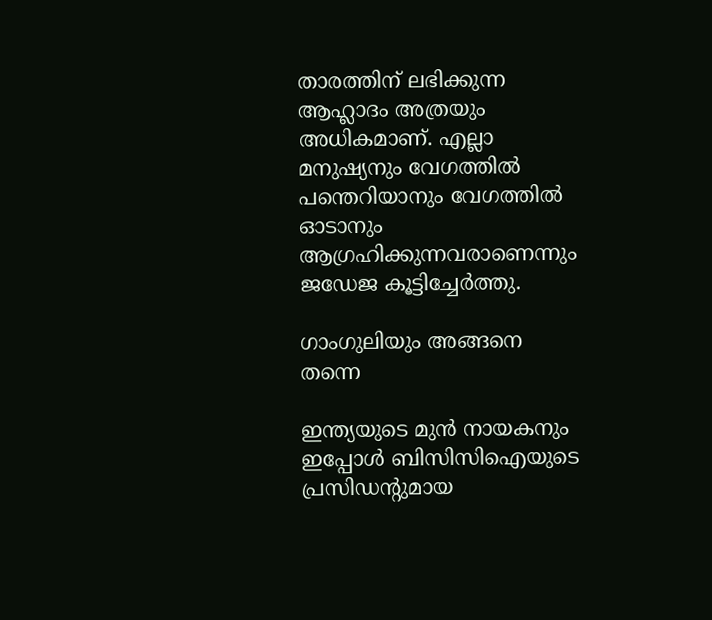താരത്തിന് ലഭിക്കുന്ന ആഹ്ലാദം അത്രയും അധികമാണ്. എല്ലാ മനുഷ്യനും വേഗത്തില്‍ പന്തെറിയാനും വേഗത്തില്‍ ഓടാനും ആഗ്രഹിക്കുന്നവരാണെന്നും ജഡേജ കൂട്ടിച്ചേര്‍ത്തു.

ഗാംഗുലിയും അങ്ങനെ തന്നെ

ഇന്ത്യയുടെ മുന്‍ നായകനും ഇപ്പോള്‍ ബിസിസിഐയുടെ പ്രസിഡന്റുമായ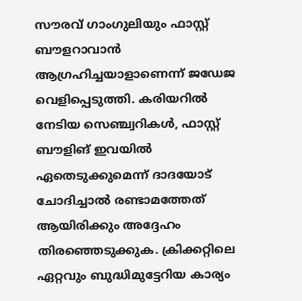സൗരവ് ഗാംഗുലിയും ഫാസ്റ്റ് ബൗളറാവാന്‍ ആഗ്രഹിച്ചയാളാണെന്ന് ജഡേജ വെളിപ്പെടുത്തി. കരിയറില്‍ നേടിയ സെഞ്ച്വറികള്‍, ഫാസ്റ്റ് ബൗളിങ് ഇവയില്‍ ഏതെടുക്കുമെന്ന് ദാദയോട് ചോദിച്ചാല്‍ രണ്ടാമത്തേത് ആയിരിക്കും അദ്ദേഹം തിരഞ്ഞെടുക്കുക. ക്രിക്കറ്റിലെ ഏറ്റവും ബുദ്ധിമുട്ടേറിയ കാര്യം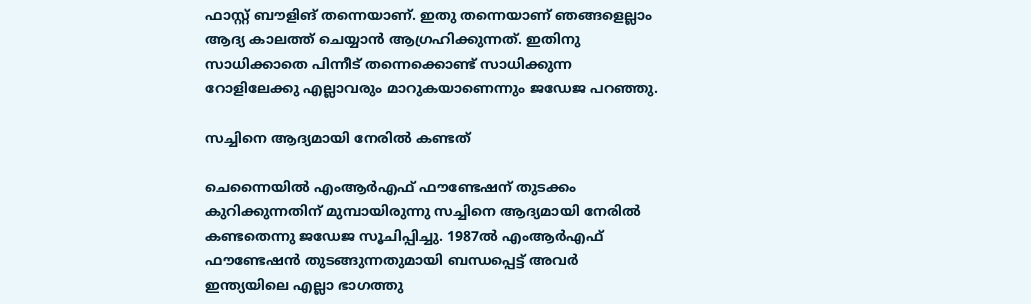ഫാസ്റ്റ് ബൗളിങ് തന്നെയാണ്. ഇതു തന്നെയാണ് ഞങ്ങളെല്ലാം ആദ്യ കാലത്ത് ചെയ്യാന്‍ ആഗ്രഹിക്കുന്നത്. ഇതിനു സാധിക്കാതെ പിന്നീട് തന്നെക്കൊണ്ട് സാധിക്കുന്ന റോളിലേക്കു എല്ലാവരും മാറുകയാണെന്നും ജഡേജ പറഞ്ഞു.

സച്ചിനെ ആദ്യമായി നേരില്‍ കണ്ടത്

ചെന്നൈയില്‍ എംആര്‍എഫ് ഫൗണ്ടേഷന് തുടക്കം കുറിക്കുന്നതിന് മുമ്പായിരുന്നു സച്ചിനെ ആദ്യമായി നേരില്‍ കണ്ടതെന്നു ജഡേജ സൂചിപ്പിച്ചു. 1987ല്‍ എംആര്‍എഫ് ഫൗണ്ടേഷന്‍ തുടങ്ങുന്നതുമായി ബന്ധപ്പെട്ട് അവര്‍ ഇന്ത്യയിലെ എല്ലാ ഭാഗത്തു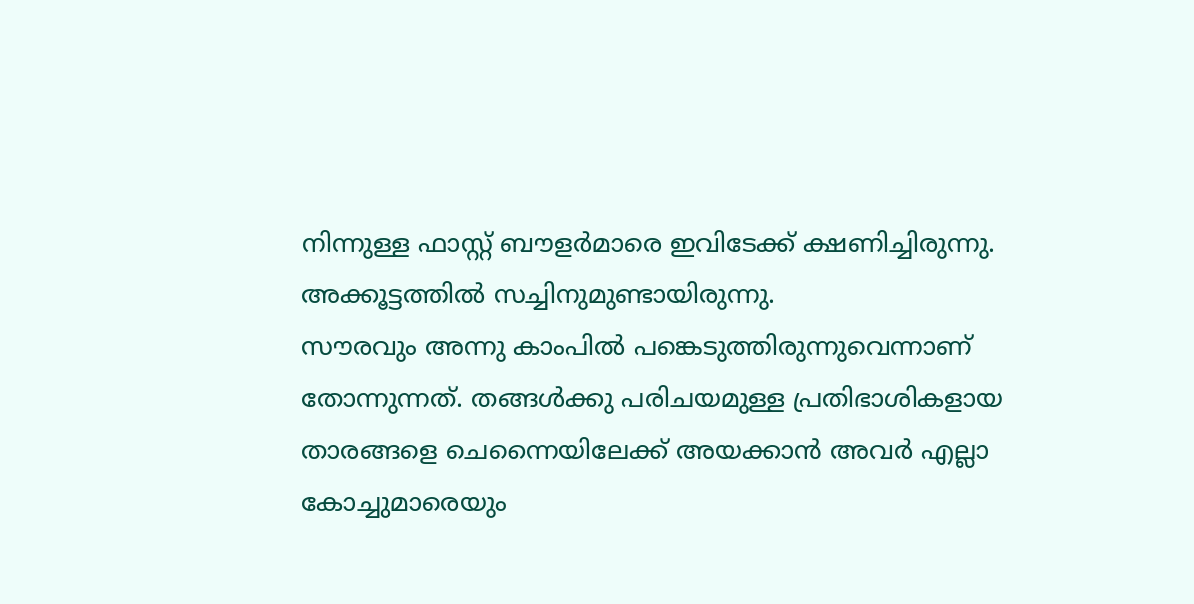നിന്നുള്ള ഫാസ്റ്റ് ബൗളര്‍മാരെ ഇവിടേക്ക് ക്ഷണിച്ചിരുന്നു. അക്കൂട്ടത്തില്‍ സച്ചിനുമുണ്ടായിരുന്നു.
സൗരവും അന്നു കാംപില്‍ പങ്കെടുത്തിരുന്നുവെന്നാണ് തോന്നുന്നത്. തങ്ങള്‍ക്കു പരിചയമുള്ള പ്രതിഭാശികളായ താരങ്ങളെ ചെന്നൈയിലേക്ക് അയക്കാന്‍ അവര്‍ എല്ലാ കോച്ചുമാരെയും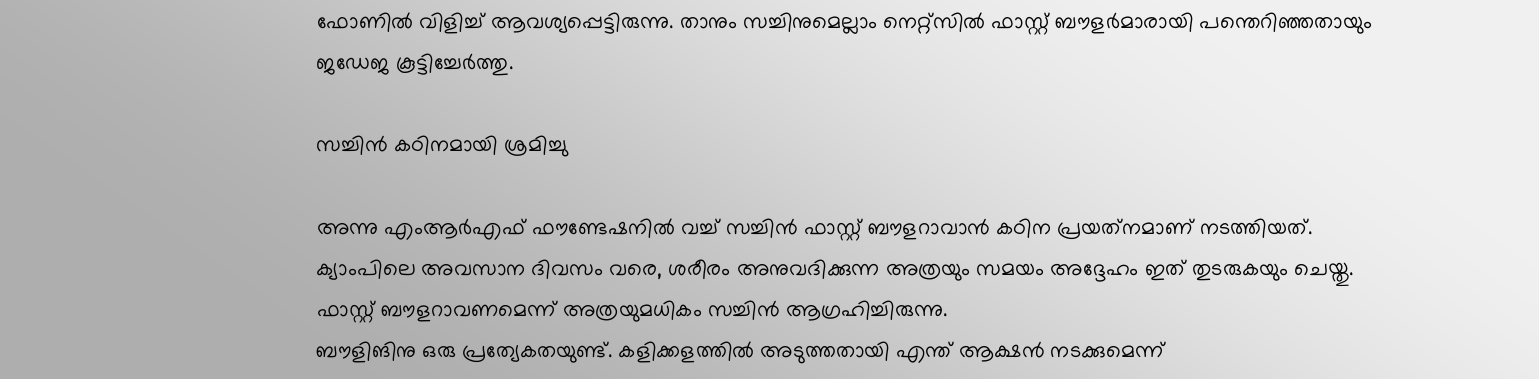ഫോണില്‍ വിളിച്ച് ആവശ്യപ്പെട്ടിരുന്നു. താനും സച്ചിനുമെല്ലാം നെറ്റ്‌സില്‍ ഫാസ്റ്റ് ബൗളര്‍മാരായി പന്തെറിഞ്ഞതായും ജഡേജ കൂട്ടിച്ചേര്‍ത്തു.

സച്ചിന്‍ കഠിനമായി ശ്രമിച്ചു

അന്നു എംആര്‍എഫ് ഫൗണ്ടേഷനില്‍ വച്ച് സച്ചിന്‍ ഫാസ്റ്റ് ബൗളറാവാന്‍ കഠിന പ്രയത്‌നമാണ് നടത്തിയത്. ക്യാംപിലെ അവസാന ദിവസം വരെ, ശരീരം അനുവദിക്കുന്ന അത്രയും സമയം അദ്ദേഹം ഇത് തുടരുകയും ചെയ്തു. ഫാസ്റ്റ് ബൗളറാവണമെന്ന് അത്രയുമധികം സച്ചിന്‍ ആഗ്രഹിച്ചിരുന്നു.
ബൗളിങിനു ഒരു പ്രത്യേകതയുണ്ട്. കളിക്കളത്തില്‍ അടുത്തതായി എന്ത് ആക്ഷന്‍ നടക്കുമെന്ന്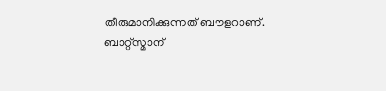തീരുമാനിക്കുന്നത് ബൗളറാണ്. ബാറ്റ്‌സ്മാന്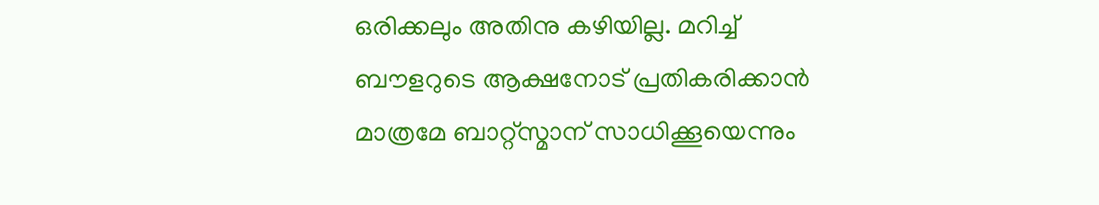ഒരിക്കലും അതിനു കഴിയില്ല. മറിച്ച് ബൗളറുടെ ആക്ഷനോട് പ്രതികരിക്കാന്‍ മാത്രമേ ബാറ്റ്‌സ്മാന് സാധിക്കൂയെന്നും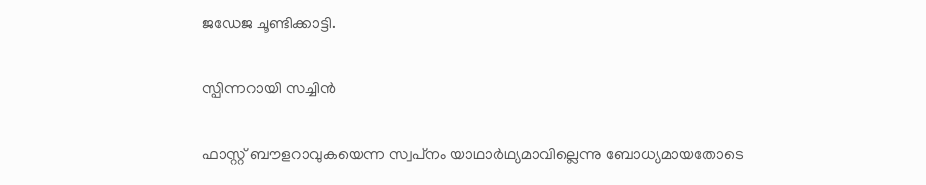ജഡേജ ചൂണ്ടിക്കാട്ടി.

സ്പിന്നറായി സച്ചിന്‍

ഫാസ്റ്റ് ബൗളറാവുകയെന്ന സ്വപ്‌നം യാഥാര്‍ഥ്യമാവില്ലെന്നു ബോധ്യമായതോടെ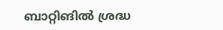ബാറ്റിങില്‍ ശ്രദ്ധ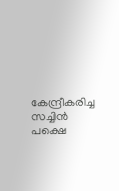കേന്ദ്രീകരിച്ച സച്ചിന്‍ പക്ഷെ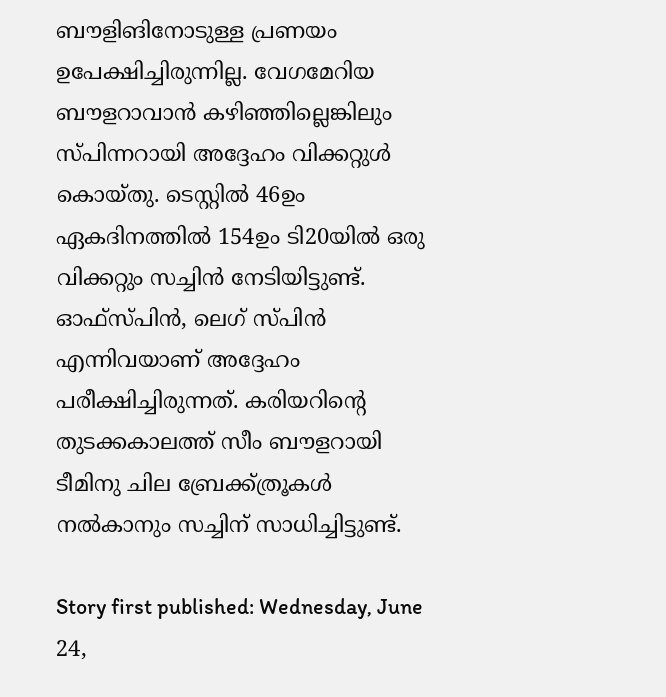ബൗളിങിനോടുള്ള പ്രണയം ഉപേക്ഷിച്ചിരുന്നില്ല. വേഗമേറിയ ബൗളറാവാന്‍ കഴിഞ്ഞില്ലെങ്കിലും സ്പിന്നറായി അദ്ദേഹം വിക്കറ്റുള്‍ കൊയ്തു. ടെസ്റ്റില്‍ 46ഉം ഏകദിനത്തില്‍ 154ഉം ടി20യില്‍ ഒരു വിക്കറ്റും സച്ചിന്‍ നേടിയിട്ടുണ്ട്. ഓഫ്‌സ്പിന്‍, ലെഗ് സ്പിന്‍ എന്നിവയാണ് അദ്ദേഹം പരീക്ഷിച്ചിരുന്നത്. കരിയറിന്റെ തുടക്കകാലത്ത് സീം ബൗളറായി ടീമിനു ചില ബ്രേക്ക്ത്രൂകള്‍ നല്‍കാനും സച്ചിന് സാധിച്ചിട്ടുണ്ട്.

Story first published: Wednesday, June 24,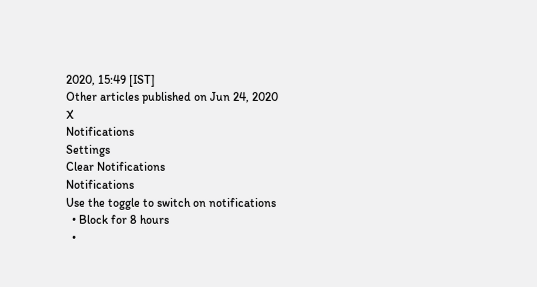2020, 15:49 [IST]
Other articles published on Jun 24, 2020
X
Notifications
Settings
Clear Notifications
Notifications
Use the toggle to switch on notifications
  • Block for 8 hours
  •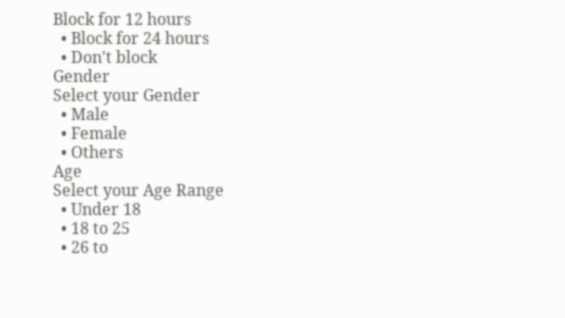Block for 12 hours
  • Block for 24 hours
  • Don't block
Gender
Select your Gender
  • Male
  • Female
  • Others
Age
Select your Age Range
  • Under 18
  • 18 to 25
  • 26 to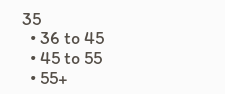35
  • 36 to 45
  • 45 to 55
  • 55+